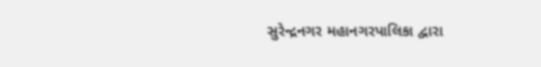સુરેન્દ્રનગર મહાનગરપાલિકા દ્વારા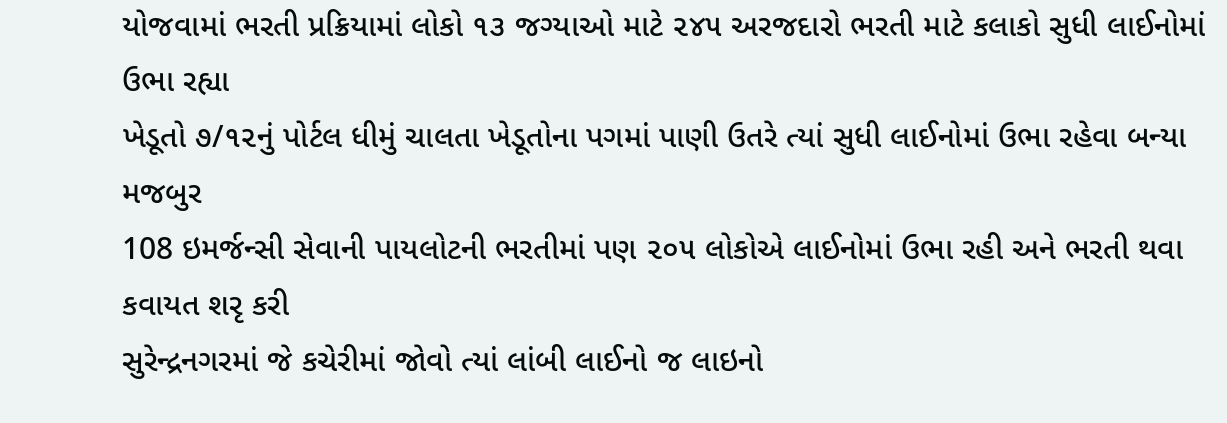યોજવામાં ભરતી પ્રક્રિયામાં લોકો ૧૩ જગ્યાઓ માટે ૨૪૫ અરજદારો ભરતી માટે કલાકો સુધી લાઈનોમાં ઉભા રહ્યા
ખેડૂતો ૭/૧૨નું પોર્ટલ ધીમું ચાલતા ખેડૂતોના પગમાં પાણી ઉતરે ત્યાં સુધી લાઈનોમાં ઉભા રહેવા બન્યા મજબુર
108 ઇમર્જન્સી સેવાની પાયલોટની ભરતીમાં પણ ૨૦૫ લોકોએ લાઈનોમાં ઉભા રહી અને ભરતી થવા કવાયત શરૃ કરી
સુરેન્દ્રનગરમાં જે કચેરીમાં જોવો ત્યાં લાંબી લાઈનો જ લાઇનો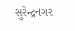સુરેન્દ્રનગર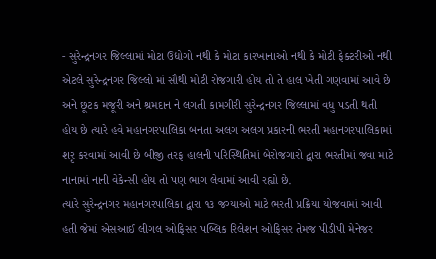- સુરેન્દ્રનગર જિલ્લામાં મોટા ઉદ્યોગો નથી કે મોટા કારખાનાઓ નથી કે મોટી ફેક્ટરીઓ નથી એટલે સુરેન્દ્રનગર જિલ્લો માં સૌથી મોટી રોજગારી હોય તો તે હાલ ખેતી ગણવામાં આવે છે અને છૂટક મજૂરી અને શ્રમદાન ને લગતી કામગીરી સુરેન્દ્રનગર જિલ્લામાં વધુ પડતી થતી હોય છે ત્યારે હવે મહાનગરપાલિકા બનતા અલગ અલગ પ્રકારની ભરતી મહાનગરપાલિકામાં શરૃ કરવામાં આવી છે બીજી તરફ હાલની પરિસ્થિતિમાં બેરોજગારો દ્વારા ભરતીમાં જવા માટે નાનામાં નાની વેકેન્સી હોય તો પણ ભાગ લેવામાં આવી રહ્યો છે.
ત્યારે સુરેન્દ્રનગર મહાનગરપાલિકા દ્વારા ૧૩ જગ્યાઓ માટે ભરતી પ્રક્રિયા યોજવામાં આવી હતી જેમાં એસઆઈ લીગલ ઓફિસર પબ્લિક રિલેશન ઓફિસર તેમજ પીડીપી મેનેજર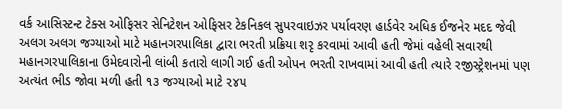વર્ક આસિસ્ટન્ટ ટેક્સ ઓફિસર સેનિટેશન ઓફિસર ટેકનિકલ સુપરવાઇઝર પર્યાવરણ હાર્ડવેર અધિક ઈજનેર મદદ જેવી અલગ અલગ જગ્યાઓ માટે મહાનગરપાલિકા દ્વારા ભરતી પ્રક્રિયા શરૃ કરવામાં આવી હતી જેમાં વહેલી સવારથી મહાનગરપાલિકાના ઉમેદવારોની લાંબી કતારો લાગી ગઈ હતી ઓપન ભરતી રાખવામાં આવી હતી ત્યારે રજીસ્ટ્રેશનમાં પણ અત્યંત ભીડ જોવા મળી હતી ૧૩ જગ્યાઓ માટે ૨૪૫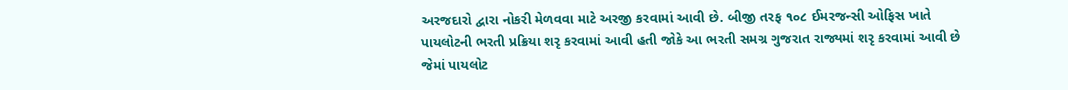અરજદારો દ્વારા નોકરી મેળવવા માટે અરજી કરવામાં આવી છે. બીજી તરફ ૧૦૮ ઈમરજન્સી ઓફિસ ખાતે પાયલોટની ભરતી પ્રક્રિયા શરૃ કરવામાં આવી હતી જોકે આ ભરતી સમગ્ર ગુજરાત રાજ્યમાં શરૃ કરવામાં આવી છે જેમાં પાયલોટ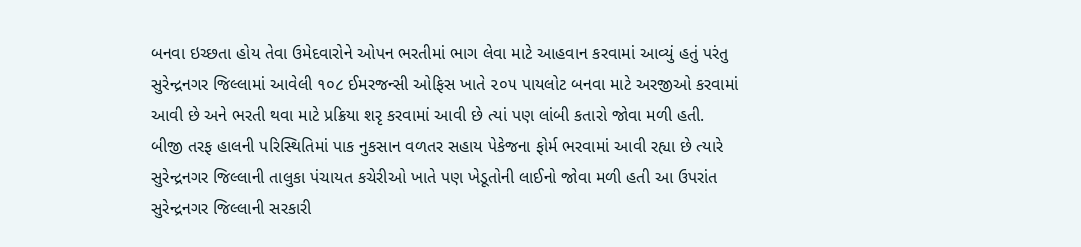બનવા ઇચ્છતા હોય તેવા ઉમેદવારોને ઓપન ભરતીમાં ભાગ લેવા માટે આહવાન કરવામાં આવ્યું હતું પરંતુ સુરેન્દ્રનગર જિલ્લામાં આવેલી ૧૦૮ ઈમરજન્સી ઓફિસ ખાતે ૨૦૫ પાયલોટ બનવા માટે અરજીઓ કરવામાં આવી છે અને ભરતી થવા માટે પ્રક્રિયા શરૃ કરવામાં આવી છે ત્યાં પણ લાંબી કતારો જોવા મળી હતી. બીજી તરફ હાલની પરિસ્થિતિમાં પાક નુકસાન વળતર સહાય પેકેજના ફોર્મ ભરવામાં આવી રહ્યા છે ત્યારે સુરેન્દ્રનગર જિલ્લાની તાલુકા પંચાયત કચેરીઓ ખાતે પણ ખેડૂતોની લાઈનો જોવા મળી હતી આ ઉપરાંત સુરેન્દ્રનગર જિલ્લાની સરકારી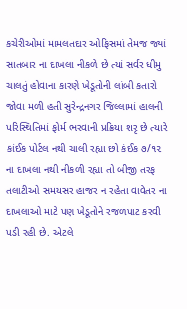કચેરીઓમાં મામલતદાર ઓફિસમાં તેમજ જ્યાં સાતબાર ના દાખલા નીકળે છે ત્યાં સર્વર ધીમુ ચાલતું હોવાના કારણે ખેડૂતોની લાંબી કતારો જોવા મળી હતી સુરેન્દ્રનગર જિલ્લામાં હાલની પરિસ્થિતિમાં ફોર્મ ભરવાની પ્રક્રિયા શરૃ છે ત્યારે કાંઈક પોર્ટલ નથી ચાલી રહ્યા છો કંઈક ૭/૧૨ ના દાખલા નથી નીકળી રહ્યા તો બીજી તરફ તલાટીઓ સમયસર હાજર ન રહેતા વાવેતર ના દાખલાઓ માટે પણ ખેડૂતોને રજળપાટ કરવી પડી રહી છે. એટલે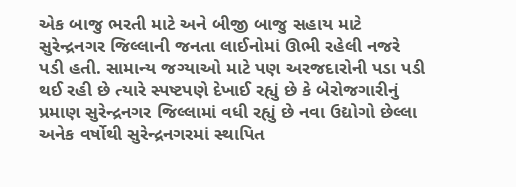એક બાજુ ભરતી માટે અને બીજી બાજુ સહાય માટે સુરેન્દ્રનગર જિલ્લાની જનતા લાઈનોમાં ઊભી રહેલી નજરે પડી હતી. સામાન્ય જગ્યાઓ માટે પણ અરજદારોની પડા પડી થઈ રહી છે ત્યારે સ્પષ્ટપણે દેખાઈ રહ્યું છે કે બેરોજગારીનું પ્રમાણ સુરેન્દ્રનગર જિલ્લામાં વધી રહ્યું છે નવા ઉદ્યોગો છેલ્લા અનેક વર્ષોથી સુરેન્દ્રનગરમાં સ્થાપિત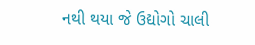નથી થયા જે ઉદ્યોગો ચાલી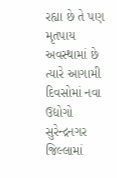રહ્યા છે તે પણ મૃતપાય અવસ્થામાં છે ત્યારે આગામી દિવસોમાં નવા ઉદ્યોગો સુરેન્દ્રનગર જિલ્લામાં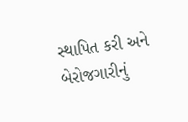સ્થાપિત કરી અને બેરોજગારીનું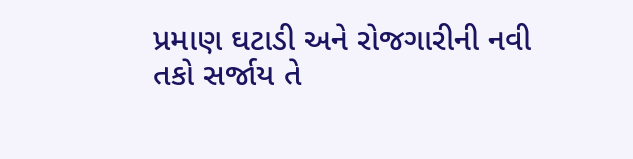પ્રમાણ ઘટાડી અને રોજગારીની નવી તકો સર્જાય તે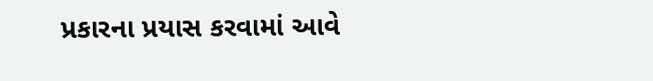પ્રકારના પ્રયાસ કરવામાં આવે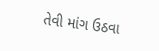તેવી માંગ ઉઠવા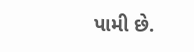પામી છે.